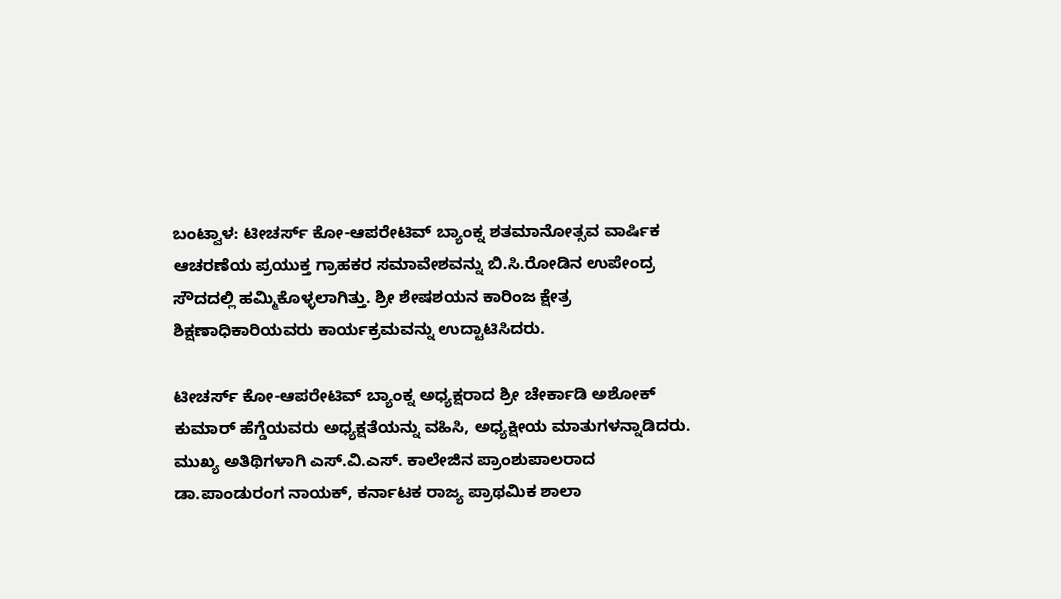ಬಂಟ್ವಾಳ: ಟೀಚರ್ಸ್ ಕೋ-ಆಪರೇಟಿವ್ ಬ್ಯಾಂಕ್ನ ಶತಮಾನೋತ್ಸವ ವಾರ್ಷಿಕ ಆಚರಣೆಯ ಪ್ರಯುಕ್ತ ಗ್ರಾಹಕರ ಸಮಾವೇಶವನ್ನು ಬಿ.ಸಿ.ರೋಡಿನ ಉಪೇಂದ್ರ ಸೌದದಲ್ಲಿ ಹಮ್ಮಿಕೊಳ್ಳಲಾಗಿತ್ತು. ಶ್ರೀ ಶೇಷಶಯನ ಕಾರಿಂಜ ಕ್ಷೇತ್ರ ಶಿಕ್ಷಣಾಧಿಕಾರಿಯವರು ಕಾರ್ಯಕ್ರಮವನ್ನು ಉದ್ಟಾಟಿಸಿದರು.

ಟೀಚರ್ಸ್ ಕೋ-ಆಪರೇಟಿವ್ ಬ್ಯಾಂಕ್ನ ಅಧ್ಯಕ್ಷರಾದ ಶ್ರೀ ಚೇರ್ಕಾಡಿ ಅಶೋಕ್ ಕುಮಾರ್ ಹೆಗ್ಡೆಯವರು ಅಧ್ಯಕ್ಷತೆಯನ್ನು ವಹಿಸಿ, ಅಧ್ಯಕ್ಷೀಯ ಮಾತುಗಳನ್ನಾಡಿದರು. ಮುಖ್ಯ ಅತಿಥಿಗಳಾಗಿ ಎಸ್.ವಿ.ಎಸ್. ಕಾಲೇಜಿನ ಪ್ರಾಂಶುಪಾಲರಾದ ಡಾ.ಪಾಂಡುರಂಗ ನಾಯಕ್, ಕರ್ನಾಟಕ ರಾಜ್ಯ ಪ್ರಾಥಮಿಕ ಶಾಲಾ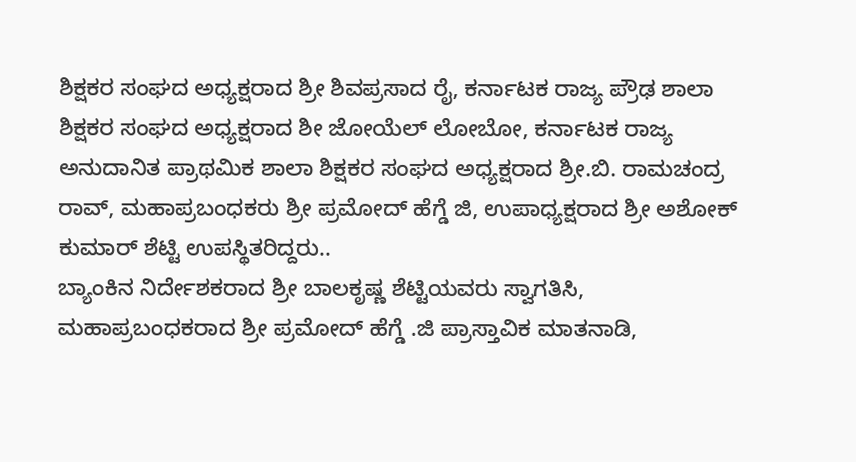ಶಿಕ್ಷಕರ ಸಂಘದ ಅಧ್ಯಕ್ಷರಾದ ಶ್ರೀ ಶಿವಪ್ರಸಾದ ರೈ, ಕರ್ನಾಟಕ ರಾಜ್ಯ ಪ್ರೌಢ ಶಾಲಾ ಶಿಕ್ಷಕರ ಸಂಘದ ಅಧ್ಯಕ್ಷರಾದ ಶೀ ಜೋಯೆಲ್ ಲೋಬೋ, ಕರ್ನಾಟಕ ರಾಜ್ಯ ಅನುದಾನಿತ ಪ್ರಾಥಮಿಕ ಶಾಲಾ ಶಿಕ್ಷಕರ ಸಂಘದ ಅಧ್ಯಕ್ಷರಾದ ಶ್ರೀ.ಬಿ. ರಾಮಚಂದ್ರ ರಾವ್, ಮಹಾಪ್ರಬಂಧಕರು ಶ್ರೀ ಪ್ರಮೋದ್ ಹೆಗ್ಡೆ ಜಿ, ಉಪಾಧ್ಯಕ್ಷರಾದ ಶ್ರೀ ಅಶೋಕ್ ಕುಮಾರ್ ಶೆಟ್ಟಿ ಉಪಸ್ಥಿತರಿದ್ದರು..
ಬ್ಯಾಂಕಿನ ನಿರ್ದೇಶಕರಾದ ಶ್ರೀ ಬಾಲಕೃಷ್ಣ ಶೆಟ್ಟಿಯವರು ಸ್ವಾಗತಿಸಿ, ಮಹಾಪ್ರಬಂಧಕರಾದ ಶ್ರೀ ಪ್ರಮೋದ್ ಹೆಗ್ಡೆ .ಜಿ ಪ್ರಾಸ್ತಾವಿಕ ಮಾತನಾಡಿ,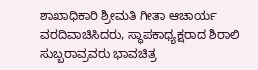ಶಾಖಾಧಿಕಾರಿ ಶ್ರೀಮತಿ ಗೀತಾ ಆಚಾರ್ಯ ವರದಿವಾಚಿಸಿದರು, ಸ್ಥಾಪಕಾಧ್ಯಕ್ಷರಾದ ಶಿರಾಲಿ ಸುಬ್ಬರಾವ್ರವರು ಭಾವಚಿತ್ರ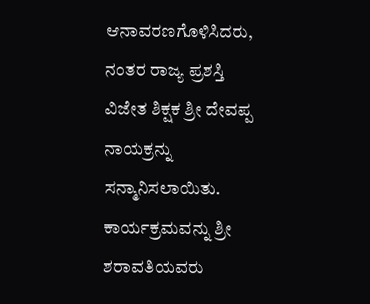ಆನಾವರಣಗೊಳಿಸಿದರು, ನಂತರ ರಾಜ್ಯ ಪ್ರಶಸ್ತಿ ವಿಜೇತ ಶಿಕ್ಷಕ ಶ್ರೀ ದೇವಪ್ಪ ನಾಯಕ್ರನ್ನು ಸನ್ಮಾನಿಸಲಾಯಿತು. ಕಾರ್ಯಕ್ರಮವನ್ನು ಶ್ರೀ ಶರಾವತಿಯವರು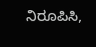ನಿರೂಪಿಸಿ,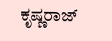ಕೃಷ್ಣರಾಜ್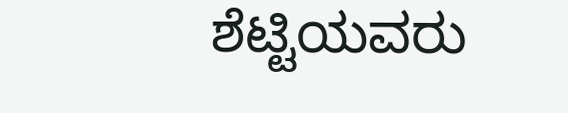ಶೆಟ್ಟಿಯವರು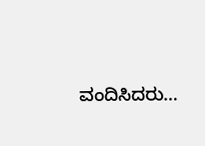ವಂದಿಸಿದರು…